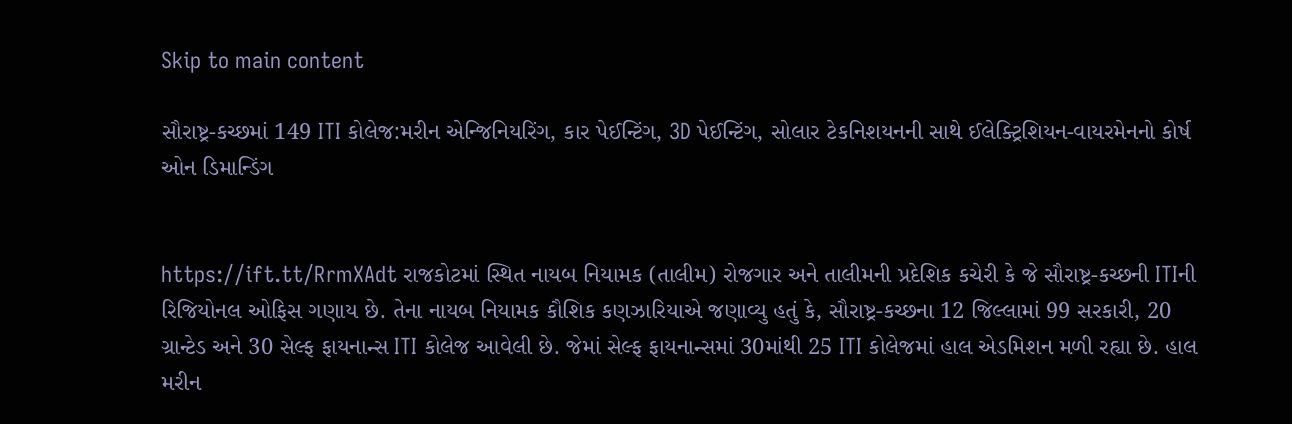Skip to main content

સૌરાષ્ટ્ર-કચ્છમાં 149 ITI કોલેજ:મરીન એન્જિનિયરિંગ, કાર પેઈન્ટિંગ, 3D પેઈન્ટિંગ, સોલાર ટેકનિશયનની સાથે ઈલેક્ટ્રિશિયન-વાયરમેનનો કોર્ષ ઓન ડિમાન્ડિંગ


https://ift.tt/RrmXAdt રાજકોટમાં સ્થિત નાયબ નિયામક (તાલીમ) રોજગાર અને તાલીમની પ્રદેશિક કચેરી કે જે સૌરાષ્ટ્ર-કચ્છની ITIની રિજિયોનલ ઓફિસ ગણાય છે. તેના નાયબ નિયામક કૌશિક કણઝારિયાએ જણાવ્યુ હતું કે, સૌરાષ્ટ્ર-કચ્છના 12 જિલ્લામાં 99 સરકારી, 20 ગ્રાન્ટેડ અને 30 સેલ્ફ ફાયનાન્સ ITI કોલેજ આવેલી છે. જેમાં સેલ્ફ ફાયનાન્સમાં 30માંથી 25 ITI કોલેજમાં હાલ એડમિશન મળી રહ્યા છે. હાલ મરીન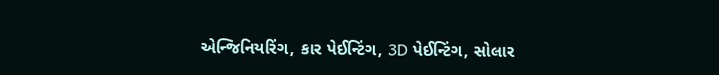એન્જિનિયરિંગ, કાર પેઈન્ટિંગ, 3D પેઈન્ટિંગ, સોલાર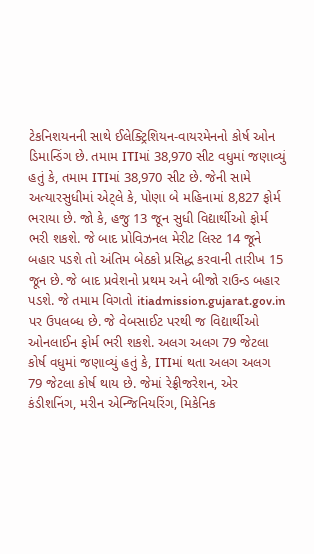ટેકનિશયનની સાથે ઈલેક્ટ્રિશિયન-વાયરમેનનો કોર્ષ ઓન ડિમાન્ડિંગ છે. તમામ ITIમાં 38,970 સીટ વધુમાં જણાવ્યું હતું કે, તમામ ITIમાં 38,970 સીટ છે. જેની સામે અત્યારસુધીમાં એટ્લે કે, પોણા બે મહિનામાં 8,827 ફોર્મ ભરાયા છે. જો કે, હજુ 13 જૂન સુધી વિદ્યાર્થીઓ ફોર્મ ભરી શકશે. જે બાદ પ્રોવિઝનલ મેરીટ લિસ્ટ 14 જૂને બહાર પડશે તો અંતિમ બેઠકો પ્રસિદ્ધ કરવાની તારીખ 15 જૂન છે. જે બાદ પ્રવેશનો પ્રથમ અને બીજો રાઉન્ડ બહાર પડશે. જે તમામ વિગતો itiadmission.gujarat.gov.in પર ઉપલબ્ધ છે. જે વેબસાઈટ પરથી જ વિદ્યાર્થીઓ ઓનલાઈન ફોર્મ ભરી શકશે. અલગ અલગ 79 જેટલા કોર્ષ વધુમાં જણાવ્યું હતું કે, ITIમાં થતા અલગ અલગ 79 જેટલા કોર્ષ થાય છે. જેમાં રેફ્રીજરેશન, એર કંડીશનિંગ, મરીન એન્જિનિયરિંગ, મિકેનિક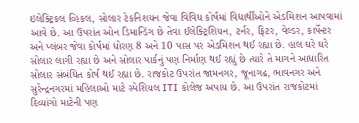ઇલેક્ટ્રિકલ વ્હિકલ, સોલાર ટેકનિશયન જેવા વિવિધ કોર્ષમાં વિદ્યાર્થીઓને એડમિશન આપવામાં આવે છે. આ ઉપરાંત ઓન ડિમાન્ડિંગ છે તેવા ઈલેક્ટ્રિશિયન, ટર્નર, ફિટર, વેલ્ડર, કાર્પેન્ટર અને પ્લંબર જેવા કોર્ષમાં ધોરણ 8 અને 10 પાસ પર એડમિશન થઈ રહ્યા છે. હાલ ઘરે ઘરે સોલાર લાગી રહ્યા છે અને સોલાર પાર્કનું પણ નિર્માણ થઈ રહ્યું છે ત્યારે તે માગને આધારિત સોલાર સંબંધિત કોર્ષ થઈ રહ્યા છે. રાજકોટ ઉપરાંત જામનગર, જૂનાગઢ, ભાવનગર અને સુરેન્દ્રનગરમાં મહિલાઓ માટે સ્પેશિયલ ITI કોલેજ અપાય છે. આ ઉપરાંત રાજકોટમાં દિવ્યાંગો માટેની પણ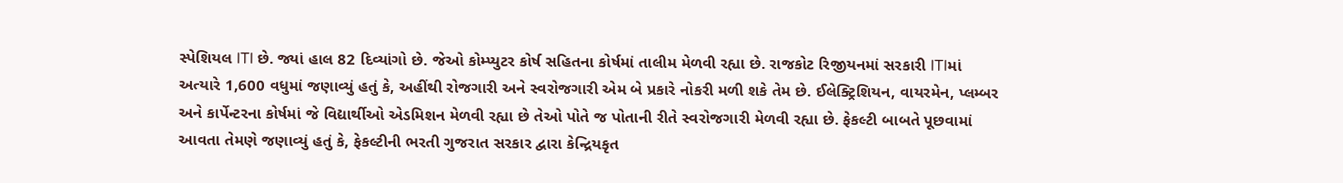સ્પેશિયલ ITI છે. જ્યાં હાલ 82 દિવ્યાંગો છે. જેઓ કોમ્પ્યુટર કોર્ષ સહિતના કોર્ષમાં તાલીમ મેળવી રહ્યા છે. રાજકોટ રિજીયનમાં સરકારી ITIમાં અત્યારે 1,600 વધુમાં જણાવ્યું હતું કે, અહીંથી રોજગારી અને સ્વરોજગારી એમ બે પ્રકારે નોકરી મળી શકે તેમ છે. ઈલેક્ટ્રિશિયન, વાયરમેન, પ્લમ્બર અને કાર્પેન્ટરના કોર્ષમાં જે વિદ્યાર્થીઓ એડમિશન મેળવી રહ્યા છે તેઓ પોતે જ પોતાની રીતે સ્વરોજગારી મેળવી રહ્યા છે. ફેકલ્ટી બાબતે પૂછવામાં આવતા તેમણે જણાવ્યું હતું કે, ફેકલ્ટીની ભરતી ગુજરાત સરકાર દ્વારા કેન્દ્રિયકૃત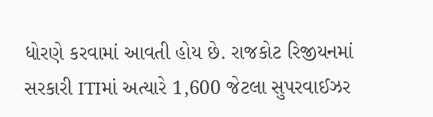ધોરણે કરવામાં આવતી હોય છે. રાજકોટ રિજીયનમાં સરકારી ITIમાં અત્યારે 1,600 જેટલા સુપરવાઈઝર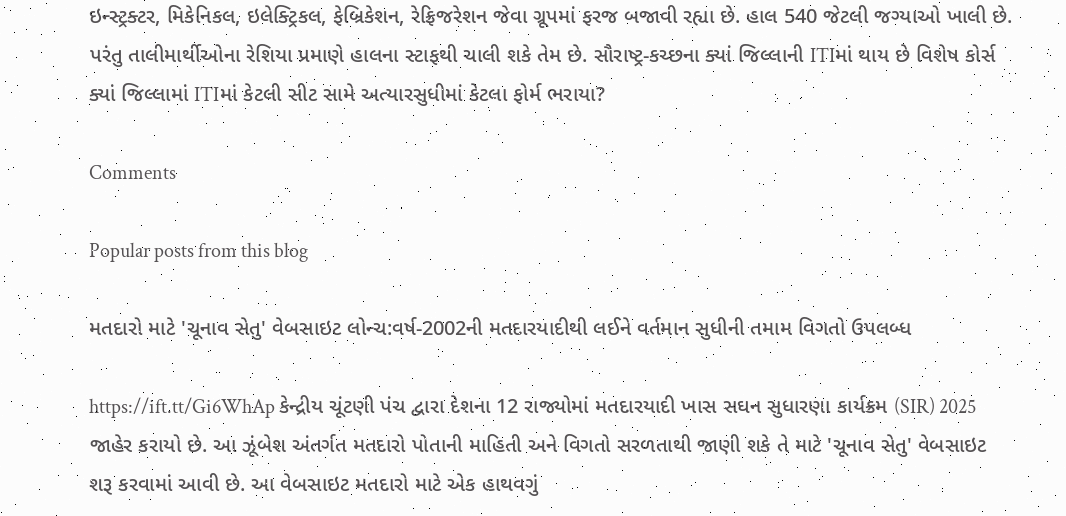ઇન્સ્ટ્રક્ટર, મિકેનિકલ, ઇલેક્ટ્રિકલ, ફેબ્રિકેશન, રેફ્રિજરેશન જેવા ગ્રૂપમાં ફરજ બજાવી રહ્યા છે. હાલ 540 જેટલી જગ્યાઓ ખાલી છે. પરંતુ તાલીમાર્થીઓના રેશિયા પ્રમાણે હાલના સ્ટાફથી ચાલી શકે તેમ છે. સૌરાષ્ટ્ર-કચ્છના ક્યાં જિલ્લાની ITIમાં થાય છે વિશેષ કોર્સ ક્યાં જિલ્લામાં ITIમાં કેટલી સીટ સામે અત્યારસુધીમાં કેટલા ફોર્મ ભરાયા?

Comments

Popular posts from this blog

મતદારો માટે 'ચૂનાવ સેતુ' વેબસાઇટ લોન્ચ:વર્ષ-2002ની મતદારયાદીથી લઈને વર્તમાન સુધીની તમામ વિગતો ઉપલબ્ધ

https://ift.tt/Gi6WhAp કેન્દ્રીય ચૂંટણી પંચ દ્વારા દેશના 12 રાજ્યોમાં મતદારયાદી ખાસ સઘન સુધારણા કાર્યક્રમ (SIR) 2025 જાહેર કરાયો છે. આ ઝૂંબેશ અંતર્ગત મતદારો પોતાની માહિતી અને વિગતો સરળતાથી જાણી શકે તે માટે 'ચૂનાવ સેતુ' વેબસાઇટ શરૂ કરવામાં આવી છે. આ વેબસાઇટ મતદારો માટે એક હાથવગું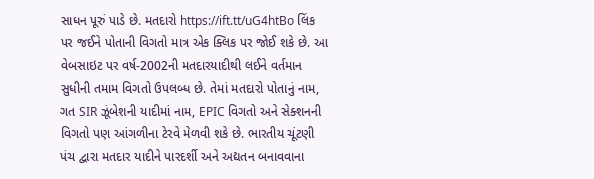સાધન પૂરું પાડે છે. મતદારો https://ift.tt/uG4htBo લિંક પર જઈને પોતાની વિગતો માત્ર એક ક્લિક પર જોઈ શકે છે. આ વેબસાઇટ પર વર્ષ-2002ની મતદારયાદીથી લઈને વર્તમાન સુધીની તમામ વિગતો ઉપલબ્ધ છે. તેમાં મતદારો પોતાનું નામ, ગત SIR ઝૂંબેશની યાદીમાં નામ, EPIC વિગતો અને સેક્શનની વિગતો પણ આંગળીના ટેરવે મેળવી શકે છે. ભારતીય ચૂંટણી પંચ દ્વારા મતદાર યાદીને પારદર્શી અને અદ્યતન બનાવવાના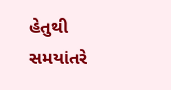હેતુથી સમયાંતરે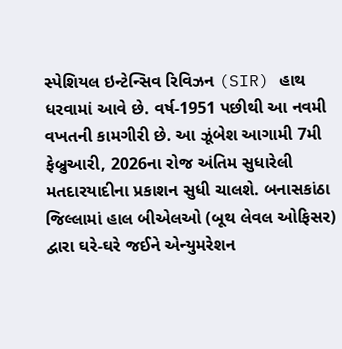સ્પેશિયલ ઇન્ટેન્સિવ રિવિઝન (SIR) હાથ ધરવામાં આવે છે. વર્ષ-1951 પછીથી આ નવમી વખતની કામગીરી છે. આ ઝૂંબેશ આગામી 7મી ફેબ્રુઆરી, 2026ના રોજ અંતિમ સુધારેલી મતદારયાદીના પ્રકાશન સુધી ચાલશે. બનાસકાંઠા જિલ્લામાં હાલ બીએલઓ (બૂથ લેવલ ઓફિસર) દ્વારા ઘરે-ઘરે જઈને એન્યુમરેશન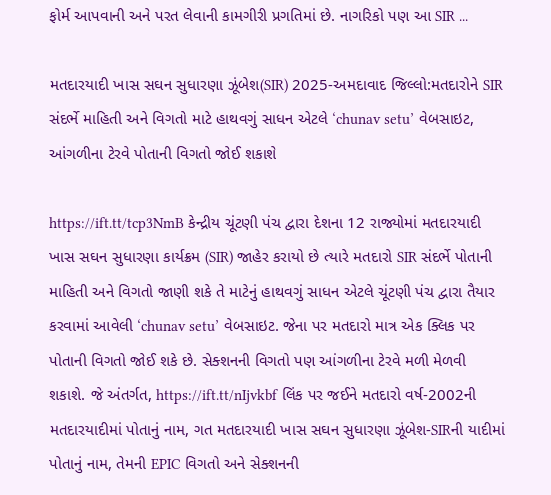ફોર્મ આપવાની અને પરત લેવાની કામગીરી પ્રગતિમાં છે. નાગરિકો પણ આ SIR ...

મતદારયાદી ખાસ સઘન સુધારણા ઝૂંબેશ(SIR) 2025-અમદાવાદ જિલ્લો:મતદારોને SIR સંદર્ભે માહિતી અને વિગતો માટે હાથવગું સાધન એટલે ‘chunav setu’ વેબસાઇટ, આંગળીના ટેરવે પોતાની વિગતો જોઈ શકાશે

https://ift.tt/tcp3NmB કેન્દ્રીય ચૂંટણી પંચ દ્વારા દેશના 12 રાજ્યોમાં મતદારયાદી ખાસ સઘન સુધારણા કાર્યક્રમ (SIR) જાહેર કરાયો છે ત્યારે મતદારો SIR સંદર્ભે પોતાની માહિતી અને વિગતો જાણી શકે તે માટેનું હાથવગું સાધન એટલે ચૂંટણી પંચ દ્વારા તૈયાર કરવામાં આવેલી ‘chunav setu’ વેબસાઇટ. જેના પર મતદારો માત્ર એક ક્લિક પર પોતાની વિગતો જોઈ શકે છે. સેક્શનની વિગતો પણ આંગળીના ટેરવે મળી મેળવી શકાશે. જે અંતર્ગત, https://ift.tt/nIjvkbf લિંક પર જઈને મતદારો વર્ષ-2002ની મતદારયાદીમાં પોતાનું નામ, ગત મતદારયાદી ખાસ સઘન સુધારણા ઝૂંબેશ-SIRની યાદીમાં પોતાનું નામ, તેમની EPIC વિગતો અને સેક્શનની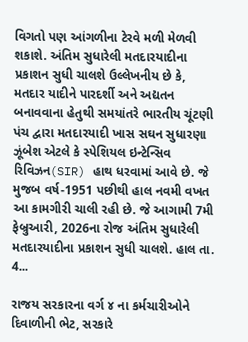વિગતો પણ આંગળીના ટેરવે મળી મેળવી શકાશે. અંતિમ સુધારેલી મતદારયાદીના પ્રકાશન સુધી ચાલશે ઉલ્લેખનીય છે કે, મતદાર યાદીને પારદર્શી અને અદ્યતન બનાવવાના હેતુથી સમયાંતરે ભારતીય ચૂંટણી પંચ દ્વારા મતદારયાદી ખાસ સઘન સુધારણા ઝૂંબેશ એટલે કે સ્પેશિયલ ઇન્ટેન્સિવ રિવિઝન(SIR) હાથ ધરવામાં આવે છે. જે મુજબ વર્ષ-1951 પછીથી હાલ નવમી વખત આ કામગીરી ચાલી રહી છે. જે આગામી 7મી ફેબ્રુઆરી, 2026ના રોજ અંતિમ સુધારેલી મતદારયાદીના પ્રકાશન સુધી ચાલશે. હાલ તા. 4...

રાજય સરકારના વર્ગ ૪ ના કર્મચારીઓને દિવાળીની ભેટ, સરકારે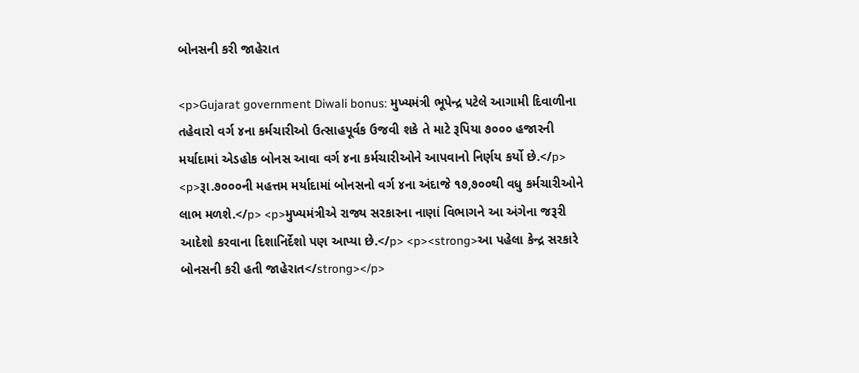બોનસની કરી જાહેરાત

<p>Gujarat government Diwali bonus: મુખ્યમંત્રી ભૂપેન્દ્ર પટેલે આગામી દિવાળીના તહેવારો વર્ગ ૪ના કર્મચારીઓ ઉત્‍સાહપૂર્વક ઉજવી શકે તે માટે રૂપિયા ૭૦૦૦ હજારની મર્યાદામાં એડહોક બોનસ આવા વર્ગ ૪ના કર્મચારીઓને આપવાનો નિર્ણય કર્યો છે.</p> <p>રૂા.૭૦૦૦ની મહત્તમ મર્યાદામાં બોનસનો વર્ગ ૪ના અંદાજે ૧૭,૭૦૦થી વધુ કર્મચારીઓને લાભ મળશે.</p> <p>મુખ્યમંત્રીએ રાજ્ય સરકારના નાણાં વિભાગને આ અંગેના જરૂરી આદેશો કરવાના દિશાનિર્દેશો પણ આપ્યા છે.</p> <p><strong>આ પહેલા કેન્દ્ર સરકારે બોનસની કરી હતી જાહેરાત</strong></p>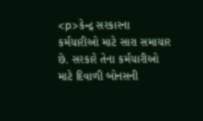<p>કેન્દ્ર સરકારના કર્મચારીઓ માટે સારા સમાચાર છે. સરકારે તેના કર્મચારીઓ માટે દિવાળી બોનસની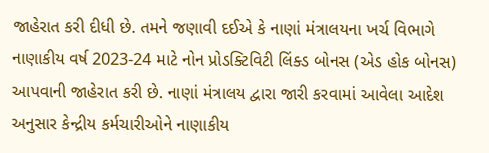જાહેરાત કરી દીધી છે. તમને જણાવી દઈએ કે નાણાં મંત્રાલયના ખર્ચ વિભાગે નાણાકીય વર્ષ 2023-24 માટે નોન પ્રોડક્ટિવિટી લિંક્ડ બોનસ (એડ હોક બોનસ) આપવાની જાહેરાત કરી છે. નાણાં મંત્રાલય દ્વારા જારી કરવામાં આવેલા આદેશ અનુસાર કેન્દ્રીય કર્મચારીઓને નાણાકીય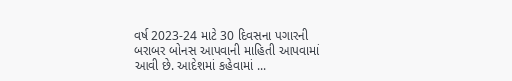વર્ષ 2023-24 માટે 30 દિવસના પગારની બરાબર બોનસ આપવાની માહિતી આપવામાં આવી છે. આદેશમાં કહેવામાં ...